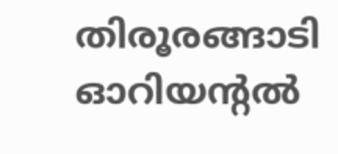തിരൂരങ്ങാടി ഓറിയന്റല്‍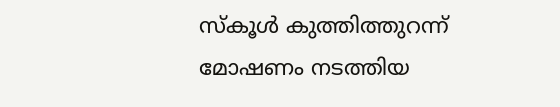സ്‌കൂള്‍ കുത്തിത്തുറന്ന് മോഷണം നടത്തിയ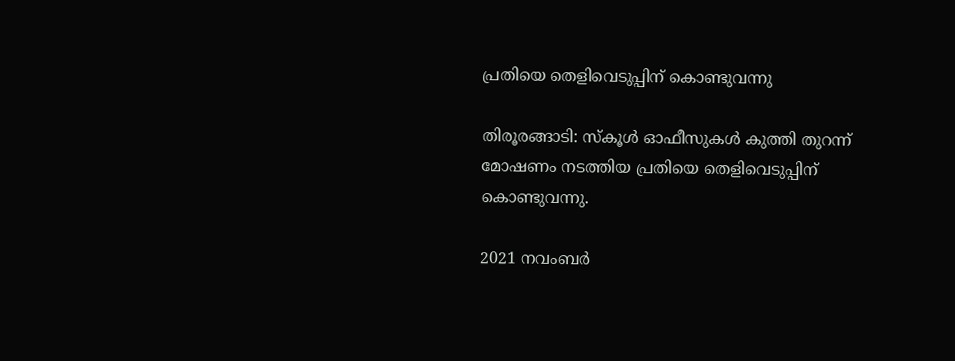പ്രതിയെ തെളിവെടുപ്പിന് കൊണ്ടുവന്നു

തിരൂരങ്ങാടി: സ്‌കൂള്‍ ഓഫീസുകള്‍ കുത്തി തുറന്ന് മോഷണം നടത്തിയ പ്രതിയെ തെളിവെടുപ്പിന് കൊണ്ടുവന്നു.

2021 നവംബര്‍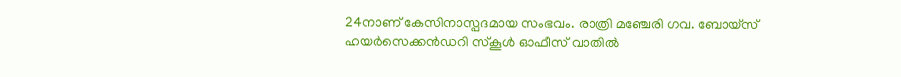24നാണ് കേസിനാസ്പദമായ സംഭവം. രാത്രി മഞ്ചേരി ഗവ. ബോയ്സ് ഹയര്‍സെക്കന്‍ഡറി സ്‌കൂള്‍ ഓഫീസ് വാതില്‍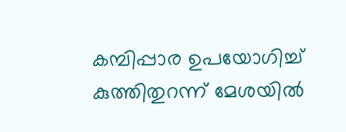കമ്പിപ്പാര ഉപയോഗിച്ച് കുത്തിതുറന്ന് മേശയില്‍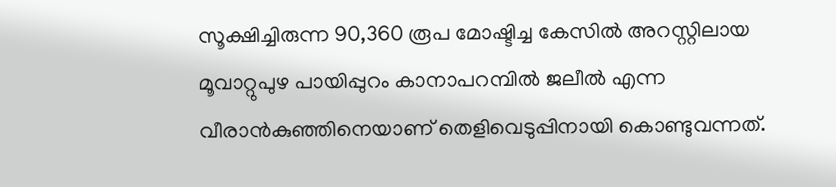സൂക്ഷിച്ചിരുന്ന 90,360 രൂപ മോഷ്ടിച്ച കേസില്‍ അറസ്റ്റിലായ മൂവാറ്റുപുഴ പായിപ്പുറം കാനാപറമ്പില്‍ ജലീല്‍ എന്ന വീരാന്‍കുഞ്ഞിനെയാണ് തെളിവെടുപ്പിനായി കൊണ്ടുവന്നത്.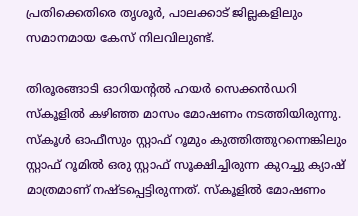പ്രതിക്കെതിരെ തൃശൂര്‍, പാലക്കാട് ജില്ലകളിലും സമാനമായ കേസ് നിലവിലുണ്ട്.

തിരൂരങ്ങാടി ഓറിയന്റല്‍ ഹയര്‍ സെക്കന്‍ഡറി സ്‌കൂളില്‍ കഴിഞ്ഞ മാസം മോഷണം നടത്തിയിരുന്നു. സ്‌കൂള്‍ ഓഫീസും സ്റ്റാഫ് റൂമും കുത്തിത്തുറന്നെങ്കിലും സ്റ്റാഫ് റൂമില്‍ ഒരു സ്റ്റാഫ് സൂക്ഷിച്ചിരുന്ന കുറച്ചു ക്യാഷ് മാത്രമാണ് നഷ്ടപ്പെട്ടിരുന്നത്. സ്‌കൂളില്‍ മോഷണം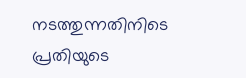നടത്തുന്നതിനിടെ പ്രതിയുടെ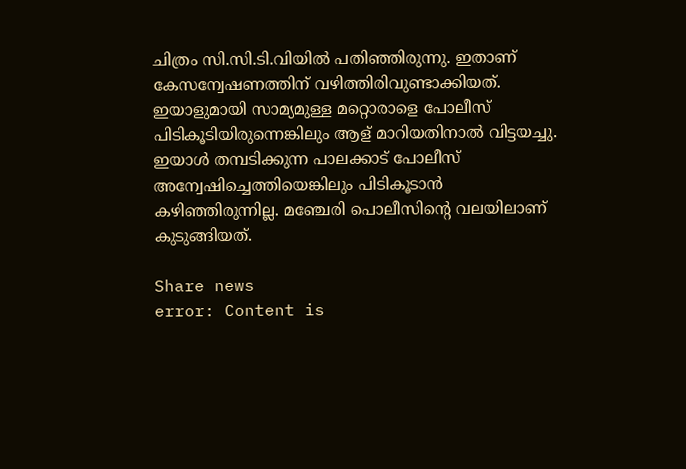ചിത്രം സി.സി.ടി.വിയില്‍ പതിഞ്ഞിരുന്നു. ഇതാണ് കേസന്വേഷണത്തിന് വഴിത്തിരിവുണ്ടാക്കിയത്. ഇയാളുമായി സാമ്യമുള്ള മറ്റൊരാളെ പോലീസ് പിടികൂടിയിരുന്നെങ്കിലും ആള് മാറിയതിനാല്‍ വിട്ടയച്ചു. ഇയാള്‍ തമ്പടിക്കുന്ന പാലക്കാട് പോലീസ് അന്വേഷിച്ചെത്തിയെങ്കിലും പിടികൂടാന്‍ കഴിഞ്ഞിരുന്നില്ല. മഞ്ചേരി പൊലീസിന്റെ വലയിലാണ് കുടുങ്ങിയത്.

Share news
error: Content is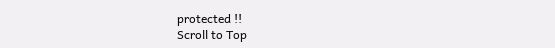protected !!
Scroll to Top